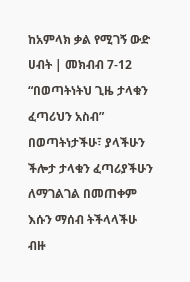ከአምላክ ቃል የሚገኝ ውድ ሀብት | መክብብ 7-12
“በወጣትነትህ ጊዜ ታላቁን ፈጣሪህን አስብ”
በወጣትነታችሁ፣ ያላችሁን ችሎታ ታላቁን ፈጣሪያችሁን ለማገልገል በመጠቀም እሱን ማሰብ ትችላላችሁ
ብዙ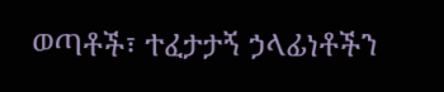ወጣቶች፣ ተፈታታኝ ኃላፊነቶችን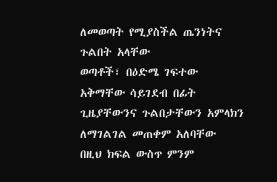ለመወጣት የሚያስችል ጤንነትና ጉልበት አላቸው
ወጣቶች፣ በዕድሜ ገፍተው አቅማቸው ሳይገደብ በፊት ጊዜያቸውንና ጉልበታቸውን አምላክን ለማገልገል መጠቀም አለባቸው
በዚህ ክፍል ውስጥ ምንም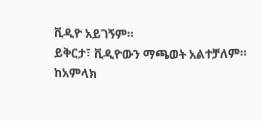ቪዲዮ አይገኝም።
ይቅርታ፣ ቪዲዮውን ማጫወት አልተቻለም።
ከአምላክ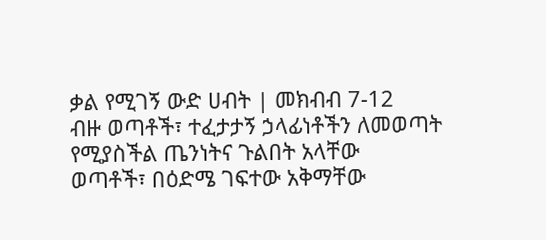ቃል የሚገኝ ውድ ሀብት | መክብብ 7-12
ብዙ ወጣቶች፣ ተፈታታኝ ኃላፊነቶችን ለመወጣት የሚያስችል ጤንነትና ጉልበት አላቸው
ወጣቶች፣ በዕድሜ ገፍተው አቅማቸው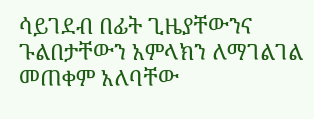ሳይገደብ በፊት ጊዜያቸውንና ጉልበታቸውን አምላክን ለማገልገል መጠቀም አለባቸው